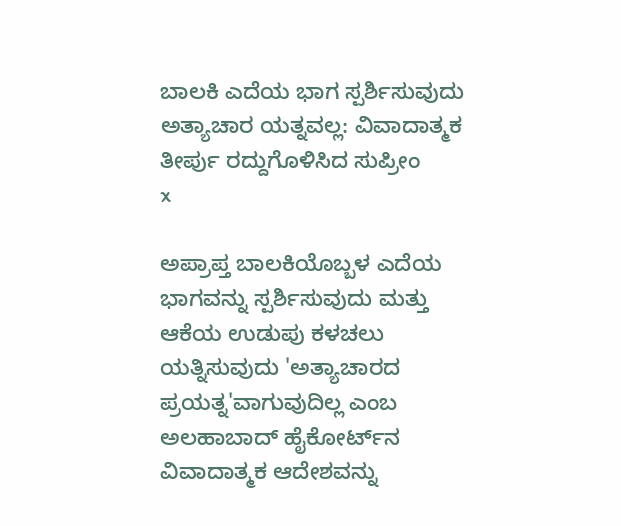ಬಾಲಕಿ ಎದೆಯ ಭಾಗ ಸ್ಪರ್ಶಿಸುವುದು ಅತ್ಯಾಚಾರ ಯತ್ನವಲ್ಲ: ವಿವಾದಾತ್ಮಕ ತೀರ್ಪು ರದ್ದುಗೊಳಿಸಿದ ಸುಪ್ರೀಂ
x

ಅಪ್ರಾಪ್ತ ಬಾಲಕಿಯೊಬ್ಬಳ ಎದೆಯ ಭಾಗವನ್ನು ಸ್ಪರ್ಶಿಸುವುದು ಮತ್ತು ಆಕೆಯ ಉಡುಪು ಕಳಚಲು ಯತ್ನಿಸುವುದು 'ಅತ್ಯಾಚಾರದ ಪ್ರಯತ್ನ'ವಾಗುವುದಿಲ್ಲ ಎಂಬ ಅಲಹಾಬಾದ್ ಹೈಕೋರ್ಟ್‌ನ ವಿವಾದಾತ್ಮಕ ಆದೇಶವನ್ನು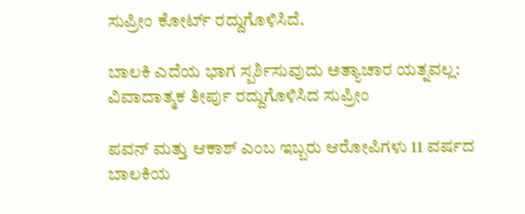ಸುಪ್ರೀಂ ಕೋರ್ಟ್ ರದ್ದುಗೊಳಿಸಿದೆ.

ಬಾಲಕಿ ಎದೆಯ ಭಾಗ ಸ್ಪರ್ಶಿಸುವುದು ಅತ್ಯಾಚಾರ ಯತ್ನವಲ್ಲ: ವಿವಾದಾತ್ಮಕ ತೀರ್ಪು ರದ್ದುಗೊಳಿಸಿದ ಸುಪ್ರೀಂ

ಪವನ್ ಮತ್ತು ಆಕಾಶ್ ಎಂಬ ಇಬ್ಬರು ಆರೋಪಿಗಳು 11 ವರ್ಷದ ಬಾಲಕಿಯ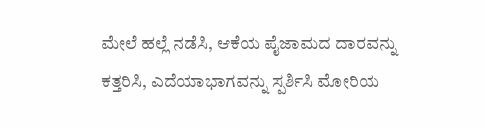ಮೇಲೆ ಹಲ್ಲೆ ನಡೆಸಿ, ಆಕೆಯ ಪೈಜಾಮದ ದಾರವನ್ನು ಕತ್ತರಿಸಿ, ಎದೆಯಾಭಾಗವನ್ನು ಸ್ಪರ್ಶಿಸಿ ಮೋರಿಯ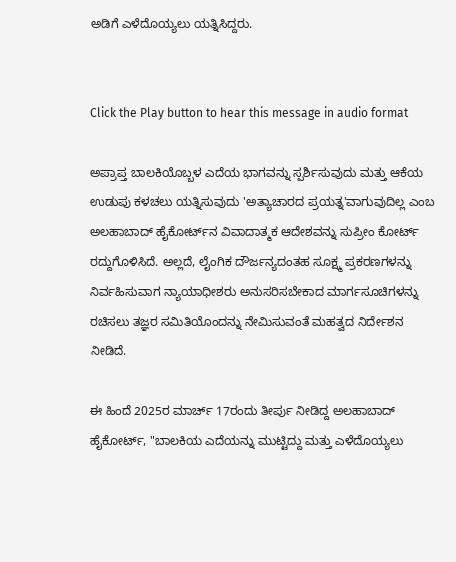ಅಡಿಗೆ ಎಳೆದೊಯ್ಯಲು ಯತ್ನಿಸಿದ್ದರು.


Click the Play button to hear this message in audio format

ಅಪ್ರಾಪ್ತ ಬಾಲಕಿಯೊಬ್ಬಳ ಎದೆಯ ಭಾಗವನ್ನು ಸ್ಪರ್ಶಿಸುವುದು ಮತ್ತು ಆಕೆಯ ಉಡುಪು ಕಳಚಲು ಯತ್ನಿಸುವುದು 'ಅತ್ಯಾಚಾರದ ಪ್ರಯತ್ನ'ವಾಗುವುದಿಲ್ಲ ಎಂಬ ಅಲಹಾಬಾದ್ ಹೈಕೋರ್ಟ್‌ನ ವಿವಾದಾತ್ಮಕ ಆದೇಶವನ್ನು ಸುಪ್ರೀಂ ಕೋರ್ಟ್ ರದ್ದುಗೊಳಿಸಿದೆ. ಅಲ್ಲದೆ, ಲೈಂಗಿಕ ದೌರ್ಜನ್ಯದಂತಹ ಸೂಕ್ಷ್ಮ ಪ್ರಕರಣಗಳನ್ನು ನಿರ್ವಹಿಸುವಾಗ ನ್ಯಾಯಾಧೀಶರು ಅನುಸರಿಸಬೇಕಾದ ಮಾರ್ಗಸೂಚಿಗಳನ್ನು ರಚಿಸಲು ತಜ್ಞರ ಸಮಿತಿಯೊಂದನ್ನು ನೇಮಿಸುವಂತೆ ಮಹತ್ವದ ನಿರ್ದೇಶನ ನೀಡಿದೆ.

ಈ ಹಿಂದೆ 2025ರ ಮಾರ್ಚ್ 17ರಂದು ತೀರ್ಪು ನೀಡಿದ್ದ ಅಲಹಾಬಾದ್ ಹೈಕೋರ್ಟ್, "ಬಾಲಕಿಯ ಎದೆಯನ್ನು ಮುಟ್ಟಿದ್ದು ಮತ್ತು ಎಳೆದೊಯ್ಯಲು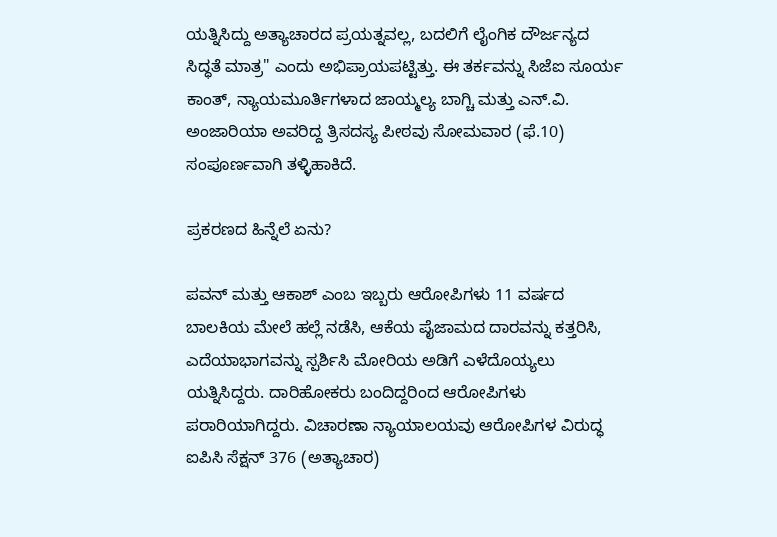ಯತ್ನಿಸಿದ್ದು ಅತ್ಯಾಚಾರದ ಪ್ರಯತ್ನವಲ್ಲ, ಬದಲಿಗೆ ಲೈಂಗಿಕ ದೌರ್ಜನ್ಯದ ಸಿದ್ಧತೆ ಮಾತ್ರ" ಎಂದು ಅಭಿಪ್ರಾಯಪಟ್ಟಿತ್ತು. ಈ ತರ್ಕವನ್ನು ಸಿಜೆಐ ಸೂರ್ಯ ಕಾಂತ್, ನ್ಯಾಯಮೂರ್ತಿಗಳಾದ ಜಾಯ್ಮಲ್ಯ ಬಾಗ್ಚಿ ಮತ್ತು ಎನ್.ವಿ. ಅಂಜಾರಿಯಾ ಅವರಿದ್ದ ತ್ರಿಸದಸ್ಯ ಪೀಠವು ಸೋಮವಾರ (ಫೆ.10) ಸಂಪೂರ್ಣವಾಗಿ ತಳ್ಳಿಹಾಕಿದೆ.

ಪ್ರಕರಣದ ಹಿನ್ನೆಲೆ ಏನು?

ಪವನ್ ಮತ್ತು ಆಕಾಶ್ ಎಂಬ ಇಬ್ಬರು ಆರೋಪಿಗಳು 11 ವರ್ಷದ ಬಾಲಕಿಯ ಮೇಲೆ ಹಲ್ಲೆ ನಡೆಸಿ, ಆಕೆಯ ಪೈಜಾಮದ ದಾರವನ್ನು ಕತ್ತರಿಸಿ, ಎದೆಯಾಭಾಗವನ್ನು ಸ್ಪರ್ಶಿಸಿ ಮೋರಿಯ ಅಡಿಗೆ ಎಳೆದೊಯ್ಯಲು ಯತ್ನಿಸಿದ್ದರು. ದಾರಿಹೋಕರು ಬಂದಿದ್ದರಿಂದ ಆರೋಪಿಗಳು ಪರಾರಿಯಾಗಿದ್ದರು. ವಿಚಾರಣಾ ನ್ಯಾಯಾಲಯವು ಆರೋಪಿಗಳ ವಿರುದ್ಧ ಐಪಿಸಿ ಸೆಕ್ಷನ್ 376 (ಅತ್ಯಾಚಾರ)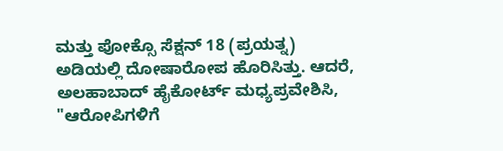ಮತ್ತು ಪೋಕ್ಸೊ ಸೆಕ್ಷನ್ 18 (ಪ್ರಯತ್ನ) ಅಡಿಯಲ್ಲಿ ದೋಷಾರೋಪ ಹೊರಿಸಿತ್ತು. ಆದರೆ, ಅಲಹಾಬಾದ್ ಹೈಕೋರ್ಟ್ ಮಧ್ಯಪ್ರವೇಶಿಸಿ, "ಆರೋಪಿಗಳಿಗೆ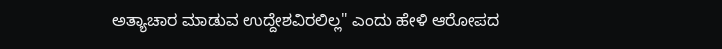ಅತ್ಯಾಚಾರ ಮಾಡುವ ಉದ್ದೇಶವಿರಲಿಲ್ಲ" ಎಂದು ಹೇಳಿ ಆರೋಪದ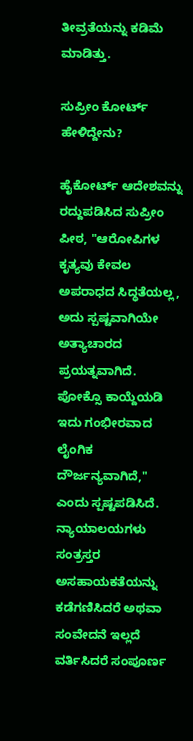ತೀವ್ರತೆಯನ್ನು ಕಡಿಮೆ ಮಾಡಿತ್ತು.

ಸುಪ್ರೀಂ ಕೋರ್ಟ್ ಹೇಳಿದ್ದೇನು?

ಹೈಕೋರ್ಟ್ ಆದೇಶವನ್ನು ರದ್ದುಪಡಿಸಿದ ಸುಪ್ರೀಂ ಪೀಠ, "ಆರೋಪಿಗಳ ಕೃತ್ಯವು ಕೇವಲ ಅಪರಾಧದ ಸಿದ್ಧತೆಯಲ್ಲ, ಅದು ಸ್ಪಷ್ಟವಾಗಿಯೇ ಅತ್ಯಾಚಾರದ ಪ್ರಯತ್ನವಾಗಿದೆ. ಪೋಕ್ಸೊ ಕಾಯ್ದೆಯಡಿ ಇದು ಗಂಭೀರವಾದ ಲೈಂಗಿಕ ದೌರ್ಜನ್ಯವಾಗಿದೆ," ಎಂದು ಸ್ಪಷ್ಟಪಡಿಸಿದೆ. ನ್ಯಾಯಾಲಯಗಳು ಸಂತ್ರಸ್ತರ ಅಸಹಾಯಕತೆಯನ್ನು ಕಡೆಗಣಿಸಿದರೆ ಅಥವಾ ಸಂವೇದನೆ ಇಲ್ಲದೆ ವರ್ತಿಸಿದರೆ ಸಂಪೂರ್ಣ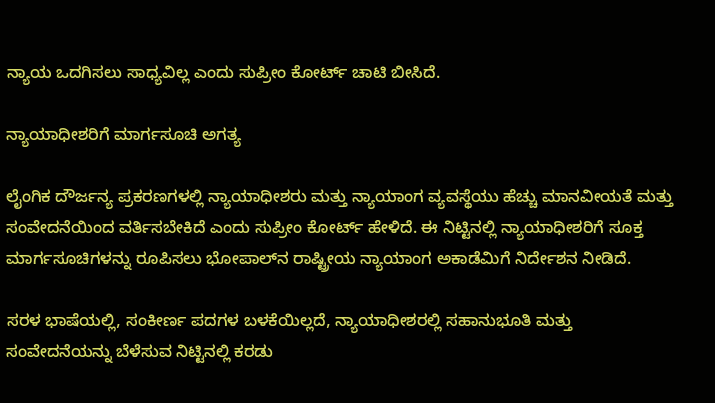ನ್ಯಾಯ ಒದಗಿಸಲು ಸಾಧ್ಯವಿಲ್ಲ ಎಂದು ಸುಪ್ರೀಂ ಕೋರ್ಟ್ ಚಾಟಿ ಬೀಸಿದೆ.

ನ್ಯಾಯಾಧೀಶರಿಗೆ ಮಾರ್ಗಸೂಚಿ ಅಗತ್ಯ

ಲೈಂಗಿಕ ದೌರ್ಜನ್ಯ ಪ್ರಕರಣಗಳಲ್ಲಿ ನ್ಯಾಯಾಧೀಶರು ಮತ್ತು ನ್ಯಾಯಾಂಗ ವ್ಯವಸ್ಥೆಯು ಹೆಚ್ಚು ಮಾನವೀಯತೆ ಮತ್ತು ಸಂವೇದನೆಯಿಂದ ವರ್ತಿಸಬೇಕಿದೆ ಎಂದು ಸುಪ್ರೀಂ ಕೋರ್ಟ್ ಹೇಳಿದೆ. ಈ ನಿಟ್ಟಿನಲ್ಲಿ ನ್ಯಾಯಾಧೀಶರಿಗೆ ಸೂಕ್ತ ಮಾರ್ಗಸೂಚಿಗಳನ್ನು ರೂಪಿಸಲು ಭೋಪಾಲ್‌ನ ರಾಷ್ಟ್ರೀಯ ನ್ಯಾಯಾಂಗ ಅಕಾಡೆಮಿಗೆ ನಿರ್ದೇಶನ ನೀಡಿದೆ.

ಸರಳ ಭಾಷೆಯಲ್ಲಿ, ಸಂಕೀರ್ಣ ಪದಗಳ ಬಳಕೆಯಿಲ್ಲದೆ, ನ್ಯಾಯಾಧೀಶರಲ್ಲಿ ಸಹಾನುಭೂತಿ ಮತ್ತು ಸಂವೇದನೆಯನ್ನು ಬೆಳೆಸುವ ನಿಟ್ಟಿನಲ್ಲಿ ಕರಡು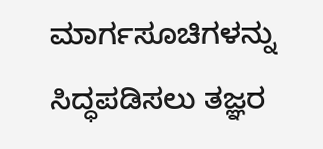ಮಾರ್ಗಸೂಚಿಗಳನ್ನು ಸಿದ್ಧಪಡಿಸಲು ತಜ್ಞರ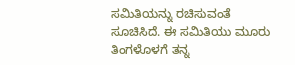ಸಮಿತಿಯನ್ನು ರಚಿಸುವಂತೆ ಸೂಚಿಸಿದೆ. ಈ ಸಮಿತಿಯು ಮೂರು ತಿಂಗಳೊಳಗೆ ತನ್ನ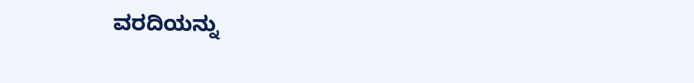ವರದಿಯನ್ನು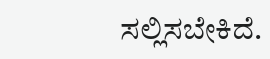ಸಲ್ಲಿಸಬೇಕಿದೆ.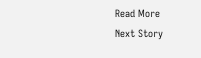Read More
Next Story